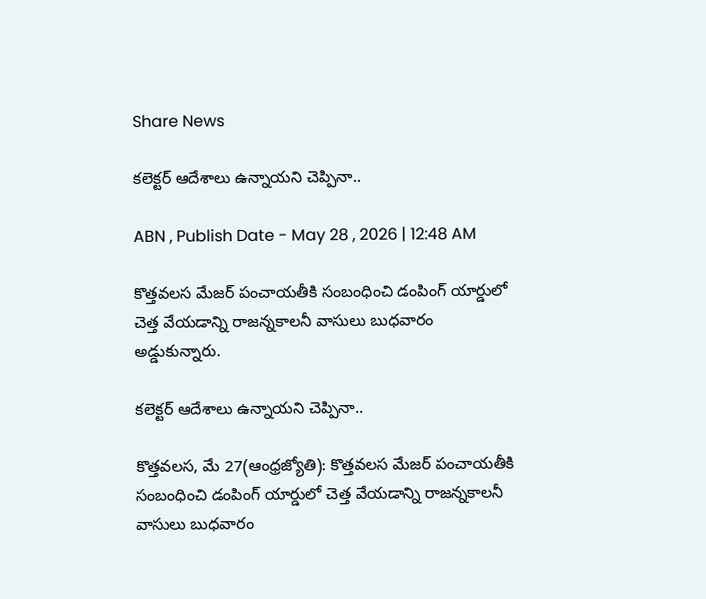Share News

కలెక్టర్‌ ఆదేశాలు ఉన్నాయని చెప్పినా..

ABN , Publish Date - May 28 , 2026 | 12:48 AM

కొత్తవలస మేజర్‌ పంచాయతీకి సంబంధించి డంపింగ్‌ యార్డులో చెత్త వేయడాన్ని రాజన్నకాలనీ వాసులు బుధవారం అడ్డుకున్నారు.

కలెక్టర్‌ ఆదేశాలు ఉన్నాయని చెప్పినా..

కొత్తవలస, మే 27(ఆంధ్రజ్యోతి): కొత్తవలస మేజర్‌ పంచాయతీకి సంబంధించి డంపింగ్‌ యార్డులో చెత్త వేయడాన్ని రాజన్నకాలనీ వాసులు బుధవారం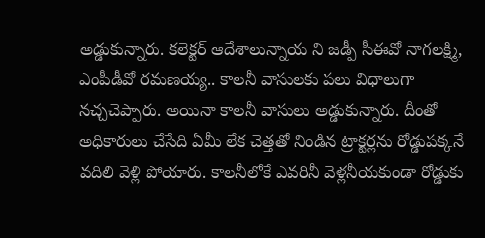అడ్డుకున్నారు. కలెక్టర్‌ ఆదేశాలున్నాయ ని జడ్పీ సీఈవో నాగలక్ష్మి, ఎంపీడీవో రమణయ్య.. కాలనీ వాసులకు పలు విధాలుగా నచ్చచెప్పారు. అయినా కాలనీ వాసులు అడ్డుకున్నారు. దీంతో అధికారులు చేసేది ఏమీ లేక చెత్తతో నిండిన ట్రాక్టర్లను రోడ్డుపక్కనే వదిలి వెళ్లి పోయారు. కాలనీలోకే ఎవరినీ వెళ్లనీయకుండా రోడ్డుకు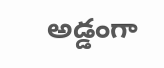అడ్డంగా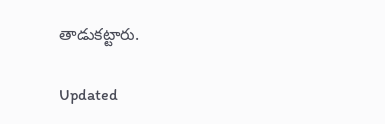తాడుకట్టారు.

Updated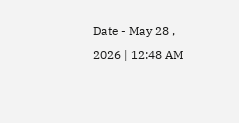Date - May 28 , 2026 | 12:48 AM